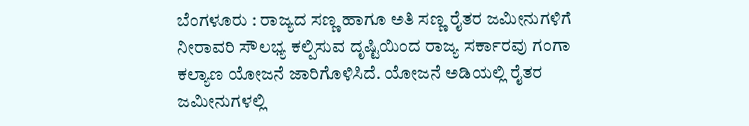ಬೆಂಗಳೂರು : ರಾಜ್ಯದ ಸಣ್ಣ ಹಾಗೂ ಅತಿ ಸಣ್ಣ ರೈತರ ಜಮೀನುಗಳಿಗೆ ನೀರಾವರಿ ಸೌಲಭ್ಯ ಕಲ್ಪಿಸುವ ದೃಷ್ಟಿಯಿಂದ ರಾಜ್ಯ ಸರ್ಕಾರವು ಗಂಗಾ ಕಲ್ಯಾಣ ಯೋಜನೆ ಜಾರಿಗೊಳಿಸಿದೆ. ಯೋಜನೆ ಅಡಿಯಲ್ಲಿ ರೈತರ ಜಮೀನುಗಳಲ್ಲಿ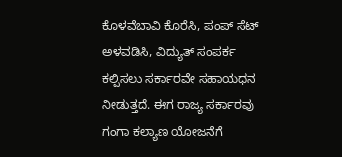ಕೊಳವೆಬಾವಿ ಕೊರೆಸಿ, ಪಂಪ್ ಸೆಟ್ ಅಳವಡಿಸಿ, ವಿದ್ಯುತ್ ಸಂಪರ್ಕ ಕಲ್ಪಿಸಲು ಸರ್ಕಾರವೇ ಸಹಾಯಧನ ನೀಡುತ್ತದೆ. ಈಗ ರಾಜ್ಯ ಸರ್ಕಾರವು ಗಂಗಾ ಕಲ್ಯಾಣ ಯೋಜನೆಗೆ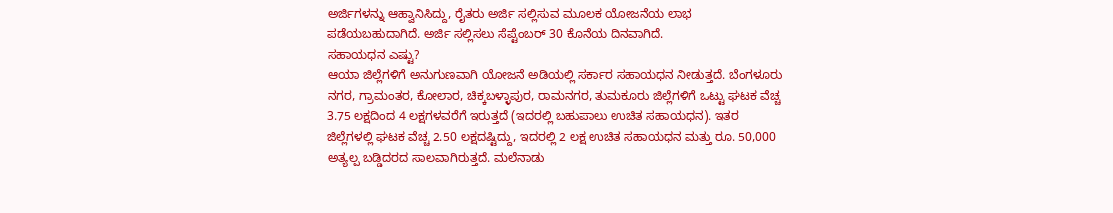ಅರ್ಜಿಗಳನ್ನು ಆಹ್ವಾನಿಸಿದ್ದು, ರೈತರು ಅರ್ಜಿ ಸಲ್ಲಿಸುವ ಮೂಲಕ ಯೋಜನೆಯ ಲಾಭ ಪಡೆಯಬಹುದಾಗಿದೆ. ಅರ್ಜಿ ಸಲ್ಲಿಸಲು ಸೆಪ್ಟೆಂಬರ್ 30 ಕೊನೆಯ ದಿನವಾಗಿದೆ.
ಸಹಾಯಧನ ಎಷ್ಟು?
ಆಯಾ ಜಿಲ್ಲೆಗಳಿಗೆ ಅನುಗುಣವಾಗಿ ಯೋಜನೆ ಅಡಿಯಲ್ಲಿ ಸರ್ಕಾರ ಸಹಾಯಧನ ನೀಡುತ್ತದೆ. ಬೆಂಗಳೂರು ನಗರ, ಗ್ರಾಮಂತರ, ಕೋಲಾರ, ಚಿಕ್ಕಬಳ್ಳಾಪುರ, ರಾಮನಗರ, ತುಮಕೂರು ಜಿಲ್ಲೆಗಳಿಗೆ ಒಟ್ಟು ಘಟಕ ವೆಚ್ಚ 3.75 ಲಕ್ಷದಿಂದ 4 ಲಕ್ಷಗಳವರೆಗೆ ಇರುತ್ತದೆ (ಇದರಲ್ಲಿ ಬಹುಪಾಲು ಉಚಿತ ಸಹಾಯಧನ). ಇತರ ಜಿಲ್ಲೆಗಳಲ್ಲಿ ಘಟಕ ವೆಚ್ಚ 2.50 ಲಕ್ಷದಷ್ಟಿದ್ದು, ಇದರಲ್ಲಿ 2 ಲಕ್ಷ ಉಚಿತ ಸಹಾಯಧನ ಮತ್ತು ರೂ. 50,000 ಅತ್ಯಲ್ಪ ಬಡ್ಡಿದರದ ಸಾಲವಾಗಿರುತ್ತದೆ. ಮಲೆನಾಡು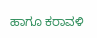ಹಾಗೂ ಕರಾವಳಿ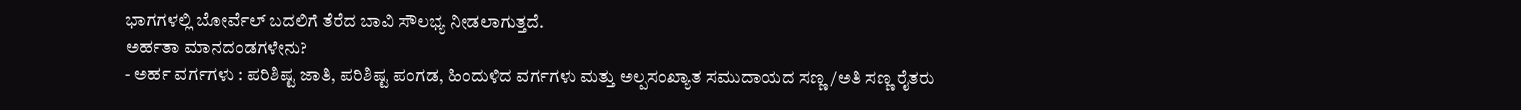ಭಾಗಗಳಲ್ಲಿ ಬೋರ್ವೆಲ್ ಬದಲಿಗೆ ತೆರೆದ ಬಾವಿ ಸೌಲಭ್ಯ ನೀಡಲಾಗುತ್ತದೆ.
ಅರ್ಹತಾ ಮಾನದಂಡಗಳೇನು?
- ಅರ್ಹ ವರ್ಗಗಳು : ಪರಿಶಿಷ್ಟ ಜಾತಿ, ಪರಿಶಿಷ್ಟ ಪಂಗಡ, ಹಿಂದುಳಿದ ವರ್ಗಗಳು ಮತ್ತು ಅಲ್ಪಸಂಖ್ಯಾತ ಸಮುದಾಯದ ಸಣ್ಣ/ಅತಿ ಸಣ್ಣ ರೈತರು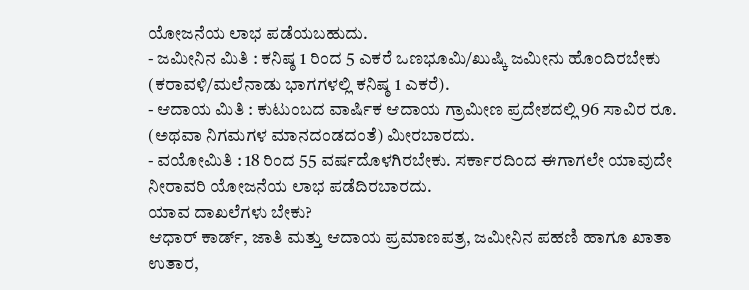ಯೋಜನೆಯ ಲಾಭ ಪಡೆಯಬಹುದು.
- ಜಮೀನಿನ ಮಿತಿ : ಕನಿಷ್ಠ 1 ರಿಂದ 5 ಎಕರೆ ಒಣಭೂಮಿ/ಖುಷ್ಕಿ ಜಮೀನು ಹೊಂದಿರಬೇಕು (ಕರಾವಳಿ/ಮಲೆನಾಡು ಭಾಗಗಳಲ್ಲಿ ಕನಿಷ್ಠ 1 ಎಕರೆ).
- ಆದಾಯ ಮಿತಿ : ಕುಟುಂಬದ ವಾರ್ಷಿಕ ಆದಾಯ ಗ್ರಾಮೀಣ ಪ್ರದೇಶದಲ್ಲಿ 96 ಸಾವಿರ ರೂ. (ಅಥವಾ ನಿಗಮಗಳ ಮಾನದಂಡದಂತೆ) ಮೀರಬಾರದು.
- ವಯೋಮಿತಿ : 18 ರಿಂದ 55 ವರ್ಷದೊಳಗಿರಬೇಕು. ಸರ್ಕಾರದಿಂದ ಈಗಾಗಲೇ ಯಾವುದೇ ನೀರಾವರಿ ಯೋಜನೆಯ ಲಾಭ ಪಡೆದಿರಬಾರದು.
ಯಾವ ದಾಖಲೆಗಳು ಬೇಕು?
ಆಧಾರ್ ಕಾರ್ಡ್, ಜಾತಿ ಮತ್ತು ಆದಾಯ ಪ್ರಮಾಣಪತ್ರ, ಜಮೀನಿನ ಪಹಣಿ ಹಾಗೂ ಖಾತಾ ಉತಾರ,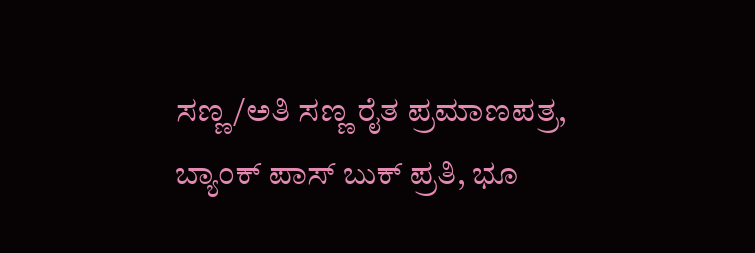ಸಣ್ಣ/ಅತಿ ಸಣ್ಣ ರೈತ ಪ್ರಮಾಣಪತ್ರ, ಬ್ಯಾಂಕ್ ಪಾಸ್ ಬುಕ್ ಪ್ರತಿ, ಭೂ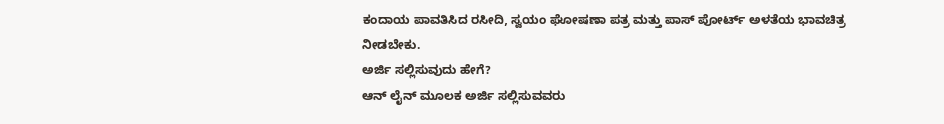ಕಂದಾಯ ಪಾವತಿಸಿದ ರಸೀದಿ, ಸ್ವಯಂ ಘೋಷಣಾ ಪತ್ರ ಮತ್ತು ಪಾಸ್ ಪೋರ್ಟ್ ಅಳತೆಯ ಭಾವಚಿತ್ರ ನೀಡಬೇಕು.
ಅರ್ಜಿ ಸಲ್ಲಿಸುವುದು ಹೇಗೆ?
ಆನ್ ಲೈನ್ ಮೂಲಕ ಅರ್ಜಿ ಸಲ್ಲಿಸುವವರು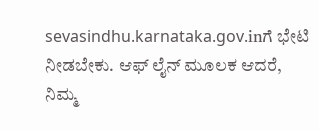sevasindhu.karnataka.gov.inಗೆ ಭೇಟಿ ನೀಡಬೇಕು. ಆಫ್ ಲೈನ್ ಮೂಲಕ ಆದರೆ, ನಿಮ್ಮ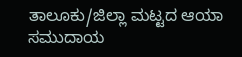ತಾಲೂಕು/ಜಿಲ್ಲಾ ಮಟ್ಟದ ಆಯಾ ಸಮುದಾಯ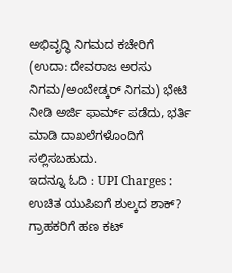ಅಭಿವೃದ್ಧಿ ನಿಗಮದ ಕಚೇರಿಗೆ (ಉದಾ: ದೇವರಾಜ ಅರಸು ನಿಗಮ/ಅಂಬೇಡ್ಕರ್ ನಿಗಮ) ಭೇಟಿ ನೀಡಿ ಅರ್ಜಿ ಫಾರ್ಮ್ ಪಡೆದು, ಭರ್ತಿ ಮಾಡಿ ದಾಖಲೆಗಳೊಂದಿಗೆ ಸಲ್ಲಿಸಬಹುದು.
ಇದನ್ನೂ ಓದಿ : UPI Charges : ಉಚಿತ ಯುಪಿಐಗೆ ಶುಲ್ಕದ ಶಾಕ್? ಗ್ರಾಹಕರಿಗೆ ಹಣ ಕಟ್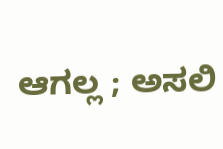ಆಗಲ್ಲ ; ಅಸಲಿ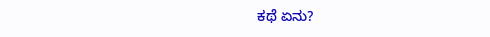ಕಥೆ ಏನು?